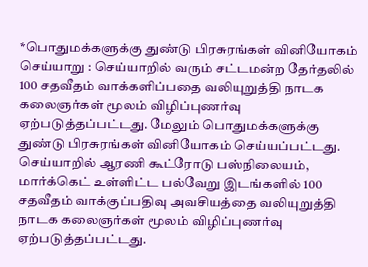*பொதுமக்களுக்கு துண்டு பிரசுரங்கள் வினியோகம்
செய்யாறு : செய்யாறில் வரும் சட்டமன்ற தேர்தலில் 100 சதவீதம் வாக்களிப்பதை வலியுறுத்தி நாடக கலைஞர்கள் மூலம் விழிப்புணர்வு ஏற்படுத்தப்பட்டது. மேலும் பொதுமக்களுக்கு துண்டு பிரசுரங்கள் வினியோகம் செய்யப்பட்டது. செய்யாறில் ஆரணி கூட்ரோடு பஸ்நிலையம், மார்க்கெட் உள்ளிட்ட பல்வேறு இடங்களில் 100 சதவீதம் வாக்குப்பதிவு அவசியத்தை வலியுறுத்தி நாடக கலைஞர்கள் மூலம் விழிப்புணர்வு ஏற்படுத்தப்பட்டது.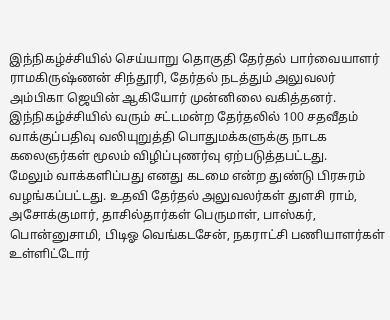இந்நிகழ்ச்சியில் செய்யாறு தொகுதி தேர்தல் பார்வையாளர் ராமகிருஷ்ணன் சிந்தூரி, தேர்தல் நடத்தும் அலுவலர் அம்பிகா ஜெயின் ஆகியோர் முன்னிலை வகித்தனர். இந்நிகழ்ச்சியில் வரும் சட்டமன்ற தேர்தலில் 100 சதவீதம் வாக்குப்பதிவு வலியுறுத்தி பொதுமக்களுக்கு நாடக கலைஞர்கள் மூலம் விழிப்புணர்வு ஏற்படுத்தபட்டது.
மேலும் வாக்களிப்பது எனது கடமை என்ற துண்டு பிரசுரம் வழங்கப்பட்டது. உதவி தேர்தல் அலுவலர்கள் துளசி ராம், அசோக்குமார், தாசில்தார்கள் பெருமாள், பாஸ்கர், பொன்னுசாமி, பிடிஓ வெங்கடசேன், நகராட்சி பணியாளர்கள் உள்ளிட்டோர்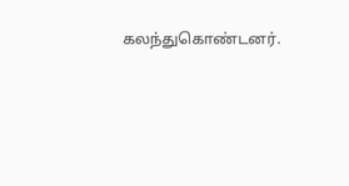கலந்துகொண்டனர்.